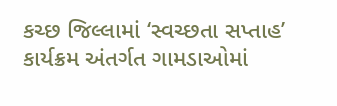કચ્છ જિલ્લામાં ‘સ્વચ્છતા સપ્તાહ’ કાર્યક્રમ અંતર્ગત ગામડાઓમાં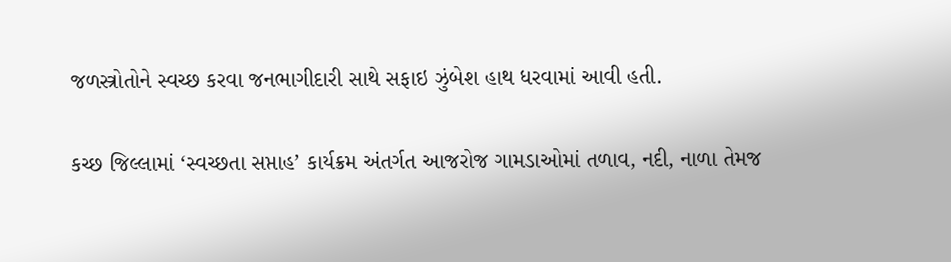જળસ્ત્રોતોને સ્વચ્છ કરવા જનભાગીદારી સાથે સફાઇ ઝુંબેશ હાથ ધરવામાં આવી હતી.

કચ્છ જિલ્લામાં ‘સ્વચ્છતા સપ્તાહ’ કાર્યક્રમ અંતર્ગત આજરોજ ગામડાઓમાં તળાવ, નદી, નાળા તેમજ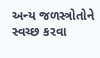અન્ય જળસ્ત્રોતોને સ્વચ્છ કરવા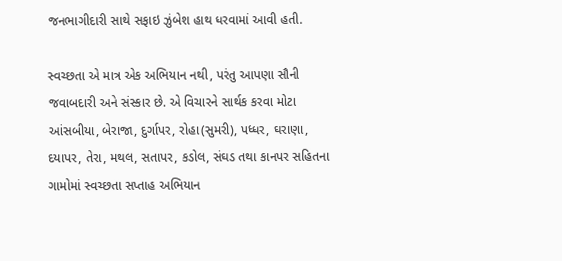જનભાગીદારી સાથે સફાઇ ઝુંબેશ હાથ ધરવામાં આવી હતી.

સ્વચ્છતા એ માત્ર એક અભિયાન નથી, પરંતુ આપણા સૌની જવાબદારી અને સંસ્કાર છે. એ વિચારને સાર્થક કરવા મોટા આંસબીયા, બેરાજા, દુર્ગાપર, રોહા(સુમરી), પધ્ધર, ઘરાણા, દયાપર, તેરા, મથલ, સતાપર, કડોલ, સંઘડ તથા કાનપર સહિતના ગામોમાં સ્વચ્છતા સપ્તાહ અભિયાન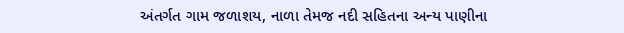અંતર્ગત ગામ જળાશય, નાળા તેમજ નદી સહિતના અન્ય પાણીના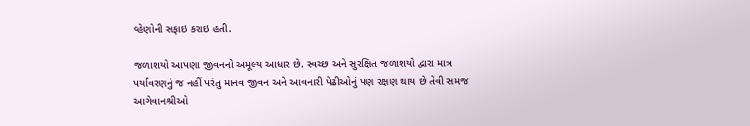વ્હેણોની સફાઇ કરાઇ હતી.

જળાશયો આપણા જીવનનો અમૂલ્ય આધાર છે. સ્વચ્છ અને સુરક્ષિત જળાશયો દ્વારા માત્ર પર્યાવરણનું જ નહીં પરંતુ માનવ જીવન અને આવનારી પેઢીઓનું પણ રક્ષણ થાય છે તેવી સમજ આગેવાનશ્રીઓ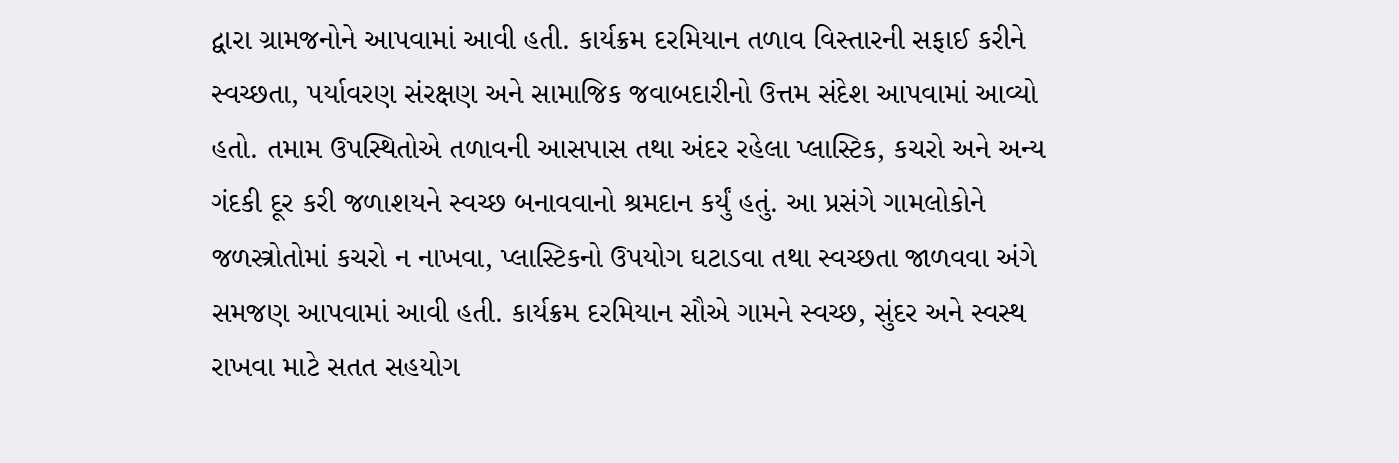દ્વારા ગ્રામજનોને આપવામાં આવી હતી. કાર્યક્રમ દરમિયાન તળાવ વિસ્તારની સફાઈ કરીને સ્વચ્છતા, પર્યાવરણ સંરક્ષણ અને સામાજિક જવાબદારીનો ઉત્તમ સંદેશ આપવામાં આવ્યો હતો. તમામ ઉપસ્થિતોએ તળાવની આસપાસ તથા અંદર રહેલા પ્લાસ્ટિક, કચરો અને અન્ય ગંદકી દૂર કરી જળાશયને સ્વચ્છ બનાવવાનો શ્રમદાન કર્યું હતું. આ પ્રસંગે ગામલોકોને જળસ્ત્રોતોમાં કચરો ન નાખવા, પ્લાસ્ટિકનો ઉપયોગ ઘટાડવા તથા સ્વચ્છતા જાળવવા અંગે સમજણ આપવામાં આવી હતી. કાર્યક્રમ દરમિયાન સૌએ ગામને સ્વચ્છ, સુંદર અને સ્વસ્થ રાખવા માટે સતત સહયોગ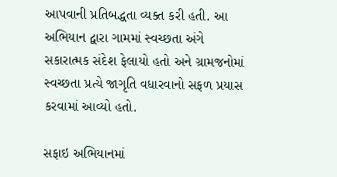આપવાની પ્રતિબદ્ધતા વ્યક્ત કરી હતી. આ અભિયાન દ્વારા ગામમાં સ્વચ્છતા અંગે સકારાત્મક સંદેશ ફેલાયો હતો અને ગ્રામજનોમાં સ્વચ્છતા પ્રત્યે જાગૃતિ વધારવાનો સફળ પ્રયાસ કરવામાં આવ્યો હતો.

સફાઇ અભિયાનમાં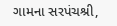ગામના સરપંચશ્રી,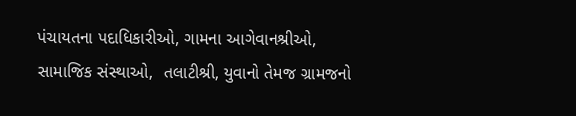પંચાયતના પદાધિકારીઓ, ગામના આગેવાનશ્રીઓ, સામાજિક સંસ્થાઓ,  તલાટીશ્રી, યુવાનો તેમજ ગ્રામજનો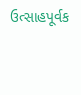ઉત્સાહપૂર્વક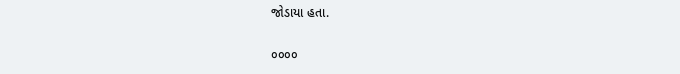જોડાયા હતા.

૦૦૦૦